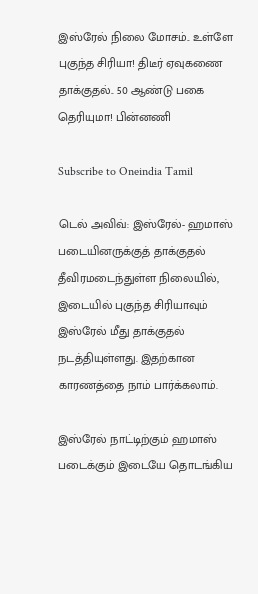இஸ்ரேல் நிலை மோசம்.. உள்ளே புகுந்த சிரியா! திடீர் ஏவுகணை தாக்குதல்.. 50 ஆண்டு பகை தெரியுமா! பின்னணி

Subscribe to Oneindia Tamil

டெல் அவிவ்: இஸ்ரேல்- ஹமாஸ் படையினருக்குத் தாக்குதல் தீவிரமடைந்துள்ள நிலையில், இடையில் புகுந்த சிரியாவும் இஸ்ரேல் மீது தாக்குதல் நடத்தியுள்ளது. இதற்கான காரணத்தை நாம் பார்க்கலாம்.

இஸ்ரேல் நாட்டிற்கும் ஹமாஸ் படைக்கும் இடையே தொடங்கிய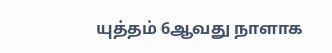யுத்தம் 6ஆவது நாளாக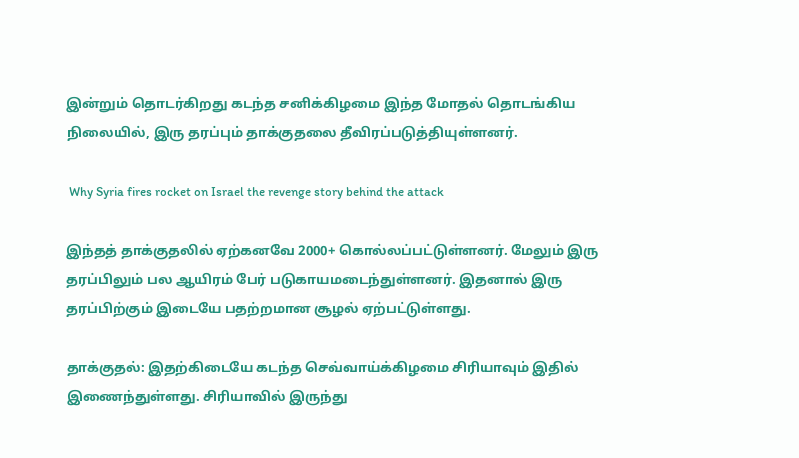இன்றும் தொடர்கிறது கடந்த சனிக்கிழமை இந்த மோதல் தொடங்கிய நிலையில், இரு தரப்பும் தாக்குதலை தீவிரப்படுத்தியுள்ளனர்.

 Why Syria fires rocket on Israel the revenge story behind the attack

இந்தத் தாக்குதலில் ஏற்கனவே 2000+ கொல்லப்பட்டுள்ளனர். மேலும் இரு தரப்பிலும் பல ஆயிரம் பேர் படுகாயமடைந்துள்ளனர். இதனால் இரு தரப்பிற்கும் இடையே பதற்றமான சூழல் ஏற்பட்டுள்ளது.

தாக்குதல்: இதற்கிடையே கடந்த செவ்வாய்க்கிழமை சிரியாவும் இதில் இணைந்துள்ளது. சிரியாவில் இருந்து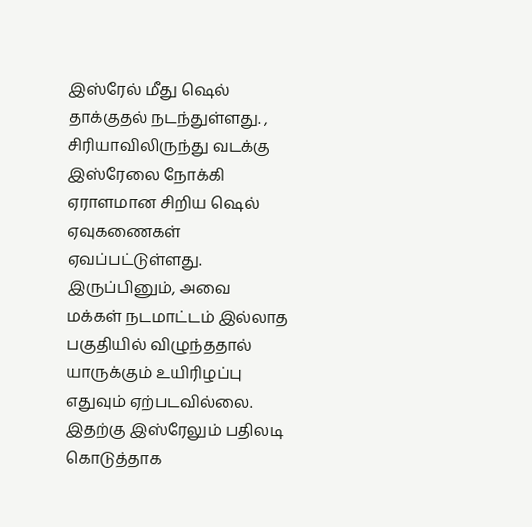இஸ்ரேல் மீது ஷெல் தாக்குதல் நடந்துள்ளது. , சிரியாவிலிருந்து வடக்கு இஸ்ரேலை நோக்கி ஏராளமான சிறிய ஷெல் ஏவுகணைகள் ஏவப்பட்டுள்ளது. இருப்பினும், அவை மக்கள் நடமாட்டம் இல்லாத பகுதியில் விழுந்ததால் யாருக்கும் உயிரிழப்பு எதுவும் ஏற்படவில்லை. இதற்கு இஸ்ரேலும் பதிலடி கொடுத்தாக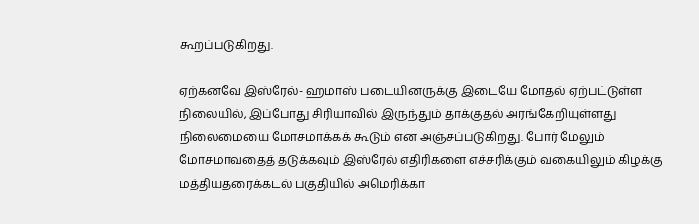கூறப்படுகிறது.

ஏற்கனவே இஸ்ரேல்- ஹமாஸ் படையினருக்கு இடையே மோதல் ஏற்பட்டுள்ள நிலையில், இப்போது சிரியாவில் இருந்தும் தாக்குதல் அரங்கேறியுள்ளது நிலைமையை மோசமாக்கக் கூடும் என அஞ்சப்படுகிறது. போர் மேலும் மோசமாவதைத் தடுக்கவும் இஸ்ரேல் எதிரிகளை எச்சரிக்கும் வகையிலும் கிழக்கு மத்தியதரைக்கடல் பகுதியில் அமெரிக்கா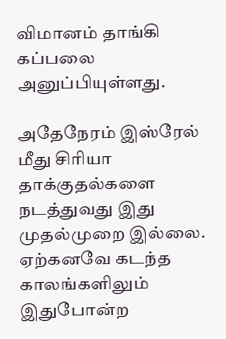விமானம் தாங்கி கப்பலை அனுப்பியுள்ளது.

அதேநேரம் இஸ்ரேல் மீது சிரியா தாக்குதல்களை நடத்துவது இது முதல்முறை இல்லை. ஏற்கனவே கடந்த காலங்களிலும் இதுபோன்ற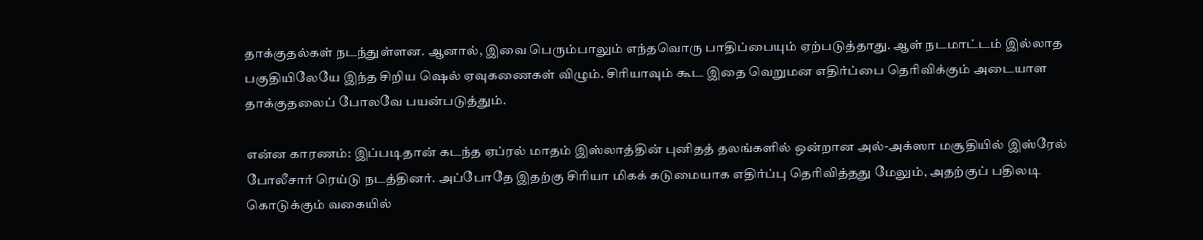தாக்குதல்கள் நடந்துள்ளன. ஆனால், இவை பெரும்பாலும் எந்தவொரு பாதிப்பையும் ஏற்படுத்தாது. ஆள் நடமாட்டம் இல்லாத பகுதியிலேயே இந்த சிறிய ஷெல் ஏவுகணைகள் விழும். சிரியாவும் கூட இதை வெறுமன எதிர்ப்பை தெரிவிக்கும் அடையாள தாக்குதலைப் போலவே பயன்படுத்தும்.

என்ன காரணம்: இப்படிதான் கடந்த ஏப்ரல் மாதம் இஸ்லாத்தின் புனிதத் தலங்களில் ஒன்றான அல்-அக்ஸா மசூதியில் இஸ்ரேல் போலீசார் ரெய்டு நடத்தினர். அப்போதே இதற்கு சிரியா மிகக் கடுமையாக எதிர்ப்பு தெரிவித்தது மேலும், அதற்குப் பதிலடி கொடுக்கும் வகையில்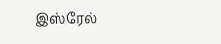இஸ்ரேல்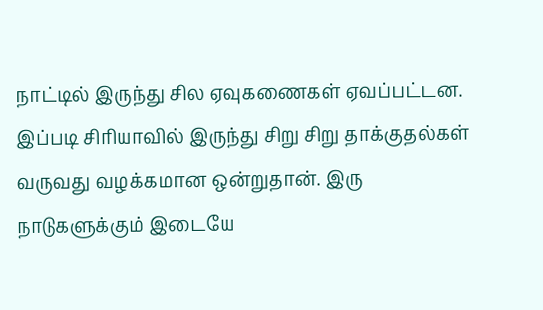நாட்டில் இருந்து சில ஏவுகணைகள் ஏவப்பட்டன. இப்படி சிரியாவில் இருந்து சிறு சிறு தாக்குதல்கள் வருவது வழக்கமான ஒன்றுதான். இரு நாடுகளுக்கும் இடையே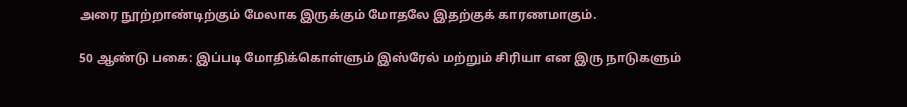அரை நூற்றாண்டிற்கும் மேலாக இருக்கும் மோதலே இதற்குக் காரணமாகும்.

50 ஆண்டு பகை: இப்படி மோதிக்கொள்ளும் இஸ்ரேல் மற்றும் சிரியா என இரு நாடுகளும்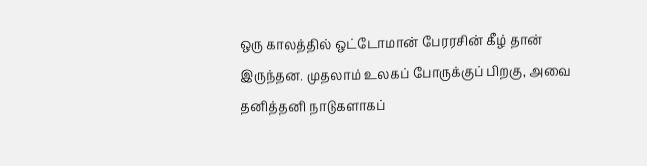ஒரு காலத்தில் ஒட்டோமான் பேரரசின் கீழ் தான் இருந்தன. முதலாம் உலகப் போருக்குப் பிறகு, அவை தனித்தனி நாடுகளாகப்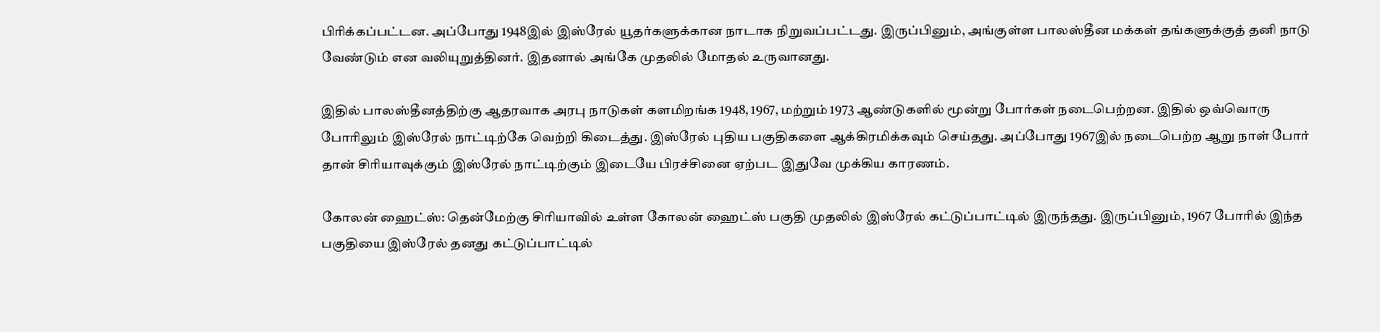பிரிக்கப்பட்டன. அப்போது 1948இல் இஸ்ரேல் யூதர்களுக்கான நாடாக நிறுவப்பட்டது. இருப்பினும், அங்குள்ள பாலஸ்தீன மக்கள் தங்களுக்குத் தனி நாடு வேண்டும் என வலியுறுத்தினர். இதனால் அங்கே முதலில் மோதல் உருவானது.

இதில் பாலஸ்தீனத்திற்கு ஆதரவாக அரபு நாடுகள் களமிறங்க 1948, 1967, மற்றும் 1973 ஆண்டுகளில் மூன்று போர்கள் நடைபெற்றன. இதில் ஒவ்வொரு போரிலும் இஸ்ரேல் நாட்டிற்கே வெற்றி கிடைத்து. இஸ்ரேல் புதிய பகுதிகளை ஆக்கிரமிக்கவும் செய்தது. அப்போது 1967இல் நடைபெற்ற ஆறு நாள் போர் தான் சிரியாவுக்கும் இஸ்ரேல் நாட்டிற்கும் இடையே பிரச்சினை ஏற்பட இதுவே முக்கிய காரணம்.

கோலன் ஹைட்ஸ்: தென்மேற்கு சிரியாவில் உள்ள கோலன் ஹைட்ஸ் பகுதி முதலில் இஸ்ரேல் கட்டுப்பாட்டில் இருந்தது. இருப்பினும், 1967 போரில் இந்த பகுதியை இஸ்ரேல் தனது கட்டுப்பாட்டில்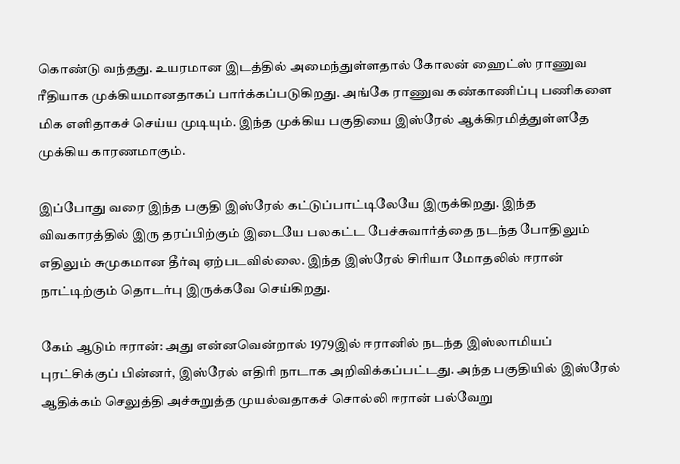கொண்டு வந்தது. உயரமான இடத்தில் அமைந்துள்ளதால் கோலன் ஹைட்ஸ் ராணுவ ரீதியாக முக்கியமானதாகப் பார்க்கப்படுகிறது. அங்கே ராணுவ கண்காணிப்பு பணிகளை மிக எளிதாகச் செய்ய முடியும். இந்த முக்கிய பகுதியை இஸ்ரேல் ஆக்கிரமித்துள்ளதே முக்கிய காரணமாகும்.

இப்போது வரை இந்த பகுதி இஸ்ரேல் கட்டுப்பாட்டிலேயே இருக்கிறது. இந்த விவகாரத்தில் இரு தரப்பிற்கும் இடையே பலகட்ட பேச்சுவார்த்தை நடந்த போதிலும் எதிலும் சுமுகமான தீர்வு ஏற்படவில்லை. இந்த இஸ்ரேல் சிரியா மோதலில் ஈரான் நாட்டிற்கும் தொடர்பு இருக்கவே செய்கிறது.

கேம் ஆடும் ஈரான்: அது என்னவென்றால் 1979இல் ஈரானில் நடந்த இஸ்லாமியப் புரட்சிக்குப் பின்னர், இஸ்ரேல் எதிரி நாடாக அறிவிக்கப்பட்டது. அந்த பகுதியில் இஸ்ரேல் ஆதிக்கம் செலுத்தி அச்சுறுத்த முயல்வதாகச் சொல்லி ஈரான் பல்வேறு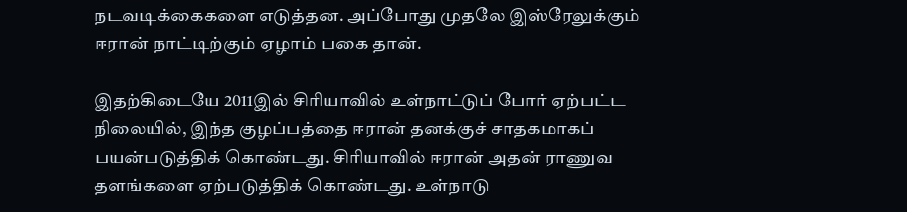நடவடிக்கைகளை எடுத்தன. அப்போது முதலே இஸ்ரேலுக்கும் ஈரான் நாட்டிற்கும் ஏழாம் பகை தான்.

இதற்கிடையே 2011இல் சிரியாவில் உள்நாட்டுப் போர் ஏற்பட்ட நிலையில், இந்த குழப்பத்தை ஈரான் தனக்குச் சாதகமாகப் பயன்படுத்திக் கொண்டது. சிரியாவில் ஈரான் அதன் ராணுவ தளங்களை ஏற்படுத்திக் கொண்டது. உள்நாடு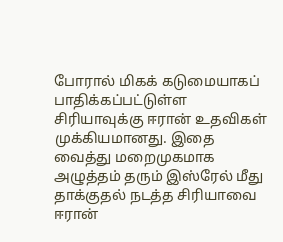போரால் மிகக் கடுமையாகப் பாதிக்கப்பட்டுள்ள சிரியாவுக்கு ஈரான் உதவிகள் முக்கியமானது. இதை வைத்து மறைமுகமாக அழுத்தம் தரும் இஸ்ரேல் மீது தாக்குதல் நடத்த சிரியாவை ஈரான்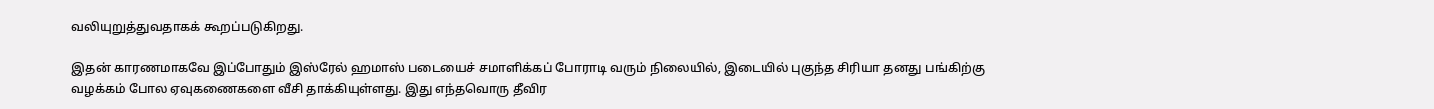வலியுறுத்துவதாகக் கூறப்படுகிறது.

இதன் காரணமாகவே இப்போதும் இஸ்ரேல் ஹமாஸ் படையைச் சமாளிக்கப் போராடி வரும் நிலையில், இடையில் புகுந்த சிரியா தனது பங்கிற்கு வழக்கம் போல ஏவுகணைகளை வீசி தாக்கியுள்ளது. இது எந்தவொரு தீவிர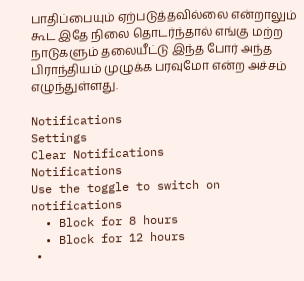பாதிப்பையும் ஏற்படுத்தவில்லை என்றாலும் கூட இதே நிலை தொடர்ந்தால் எங்கு மற்ற நாடுகளும் தலையீட்டு இந்த போர் அந்த பிராந்தியம் முழுக்க பரவுமோ என்ற அச்சம் எழுந்துள்ளது.

Notifications
Settings
Clear Notifications
Notifications
Use the toggle to switch on notifications
  • Block for 8 hours
  • Block for 12 hours
  •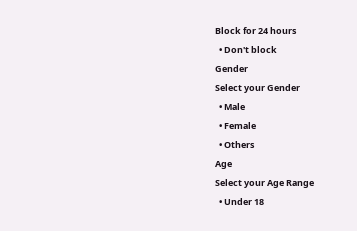Block for 24 hours
  • Don't block
Gender
Select your Gender
  • Male
  • Female
  • Others
Age
Select your Age Range
  • Under 18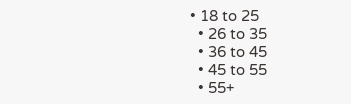• 18 to 25
  • 26 to 35
  • 36 to 45
  • 45 to 55
  • 55+